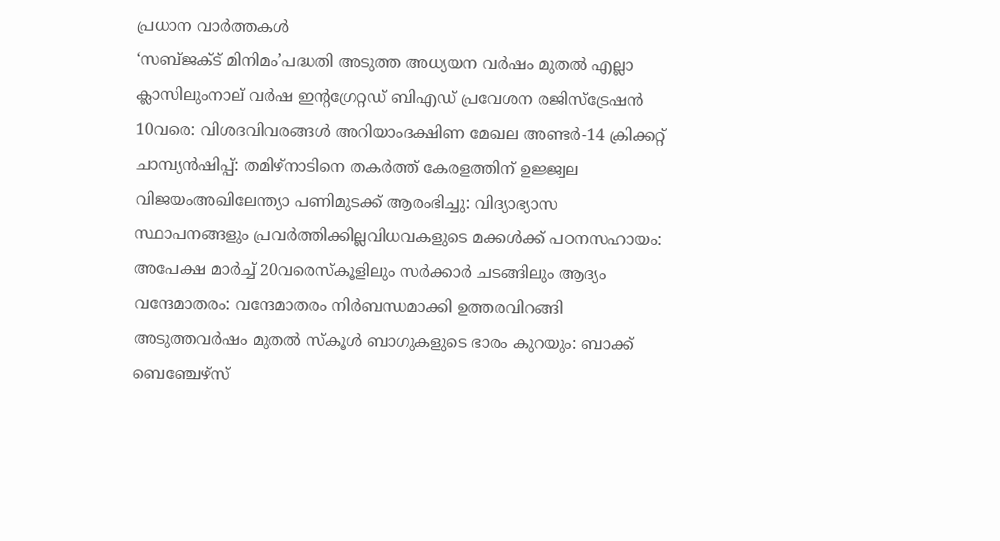പ്രധാന വാർത്തകൾ
‘സബ്ജക്ട് മിനിമം’പദ്ധതി അടുത്ത അധ്യയന വർഷം മുതൽ എല്ലാ ക്ലാസിലുംനാല് വർഷ ഇന്റഗ്രേറ്റഡ് ബിഎഡ് പ്രവേശന രജിസ്‌ട്രേഷൻ 10വരെ: വിശദവിവരങ്ങൾ അറിയാംദക്ഷിണ മേഖല അണ്ടർ-14 ക്രിക്കറ്റ് ചാമ്പ്യൻഷിപ്പ്: തമിഴ്‌നാടിനെ തകർത്ത് കേരളത്തിന് ഉജ്ജ്വല വിജയംഅഖിലേന്ത്യാ പണിമുടക്ക് ആരംഭിച്ചു: വിദ്യാഭ്യാസ സ്ഥാപനങ്ങളും പ്രവർത്തിക്കില്ലവിധവകളുടെ മക്കൾക്ക് പഠനസഹായം: അപേക്ഷ മാർച്ച്‌ 20വരെസ്കൂളിലും സർക്കാർ ചടങ്ങിലും ആദ്യം വന്ദേമാതരം: വന്ദേമാതരം നിർബന്ധമാക്കി ഉത്തരവിറങ്ങി അടുത്തവർഷം മുതൽ സ്കൂൾ ബാഗുകളുടെ ഭാരം കുറയും: ബാക്ക് ബെഞ്ചേഴ്സ്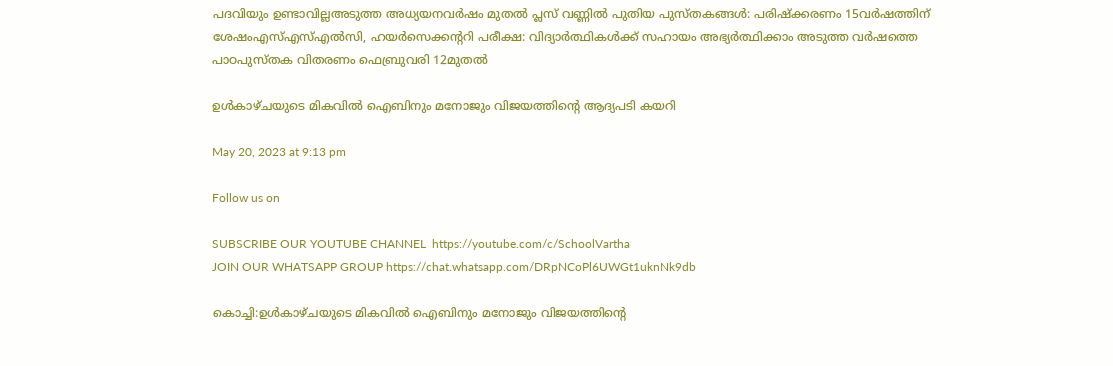പദവിയും ഉണ്ടാവില്ലഅടുത്ത അധ്യയനവർഷം മുതൽ പ്ലസ് വണ്ണിൽ പുതിയ പുസ്തകങ്ങൾ: പരിഷ്ക്കരണം 15വർഷത്തിന് ശേഷംഎസ്എസ്എൽസി, ഹയർസെക്കന്ററി പരീക്ഷ: വിദ്യാർത്ഥികൾക്ക് സഹായം അഭ്യർത്ഥിക്കാം അടുത്ത വർഷത്തെ പാഠപുസ്തക വിതരണം ഫെബ്രുവരി 12മുതൽ

ഉൾകാഴ്ചയുടെ മികവിൽ ഐബിനും മനോജും വിജയത്തിന്റെ ആദ്യപടി കയറി

May 20, 2023 at 9:13 pm

Follow us on

SUBSCRIBE OUR YOUTUBE CHANNEL  https://youtube.com/c/SchoolVartha
JOIN OUR WHATSAPP GROUP https://chat.whatsapp.com/DRpNCoPl6UWGt1uknNk9db

കൊച്ചി:ഉൾകാഴ്ചയുടെ മികവിൽ ഐബിനും മനോജും വിജയത്തിന്റെ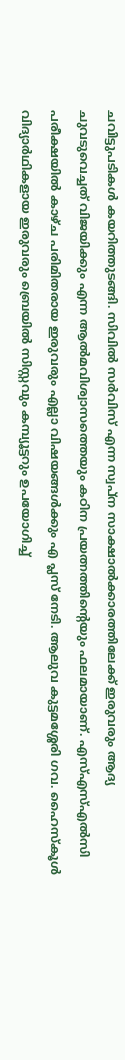ചവിട്ടുപടികൾ കയറിത്തുടങ്ങി. സിവിൽ സർവിസ് എന്ന സ്വപ്ന സാക്ഷാൽക്കാരത്തിലേക്ക് ഇരുവരും ആദ്യ ചുവടുവെച്ചത് വിജയിക്കും എന്ന ആൽമവിശ്വാസത്തെയും കഠിന പ്രയത്നത്തിന്റെയും ഫലമായാണ്. എസ്എസ്എൽസി പരീക്ഷയിൽ കാഴ്ച പരിമിതരായ ഇരുവരും എല്ലാ വിഷയങ്ങൾക്കും എ പ്ലസ് നേടി. ആലുവ കുട്ടമശ്ശേരി ഗവ. ഹൈസ്കൂൾ വിദ്യാർഥികളായ ഇരുവരും ബ്രെയിൽ സിസ്റ്റവും കമ്പ്യൂട്ടറും ഉപയോഗിച്ച്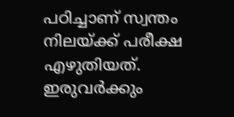പഠിച്ചാണ് സ്വന്തം നിലയ്ക്ക് പരീക്ഷ എഴുതിയത്. ഇരുവർക്കും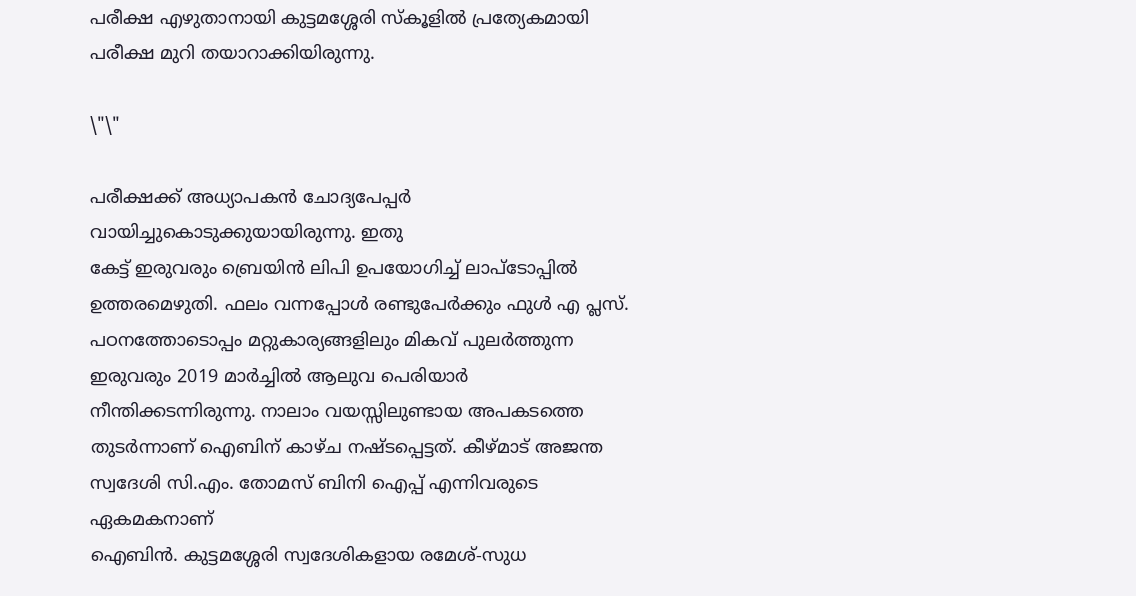പരീക്ഷ എഴുതാനായി കുട്ടമശ്ശേരി സ്കൂളിൽ പ്രത്യേകമായി പരീക്ഷ മുറി തയാറാക്കിയിരുന്നു.

\"\"

പരീക്ഷക്ക് അധ്യാപകൻ ചോദ്യപേപ്പർ വായിച്ചുകൊടുക്കുയായിരുന്നു. ഇതു
കേട്ട് ഇരുവരും ബ്രെയിൻ ലിപി ഉപയോഗിച്ച് ലാപ്ടോപ്പിൽ ഉത്തരമെഴുതി. ഫലം വന്നപ്പോൾ രണ്ടുപേർക്കും ഫുൾ എ പ്ലസ്. പഠനത്തോടൊപ്പം മറ്റുകാര്യങ്ങളിലും മികവ് പുലർത്തുന്ന ഇരുവരും 2019 മാർച്ചിൽ ആലുവ പെരിയാർ നീന്തിക്കടന്നിരുന്നു. നാലാം വയസ്സിലുണ്ടായ അപകടത്തെ തുടർന്നാണ് ഐബിന് കാഴ്ച നഷ്ടപ്പെട്ടത്. കീഴ്മാട് അജന്ത സ്വദേശി സി.എം. തോമസ് ബിനി ഐപ്പ് എന്നിവരുടെ ഏകമകനാണ്
ഐബിൻ. കുട്ടമശ്ശേരി സ്വദേശികളായ രമേശ്-സുധ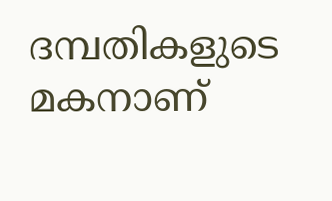ദമ്പതികളുടെ മകനാണ്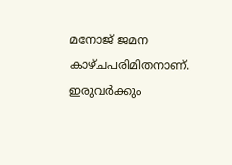മനോജ് ജമന കാഴ്ചപരിമിതനാണ്. ഇരുവർക്കും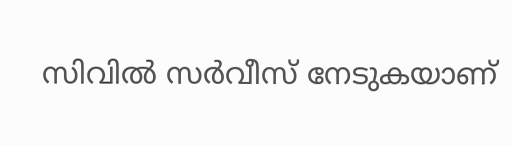സിവിൽ സർവീസ് നേടുകയാണ്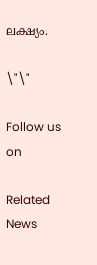ലക്ഷ്യം.

\"\"

Follow us on

Related News